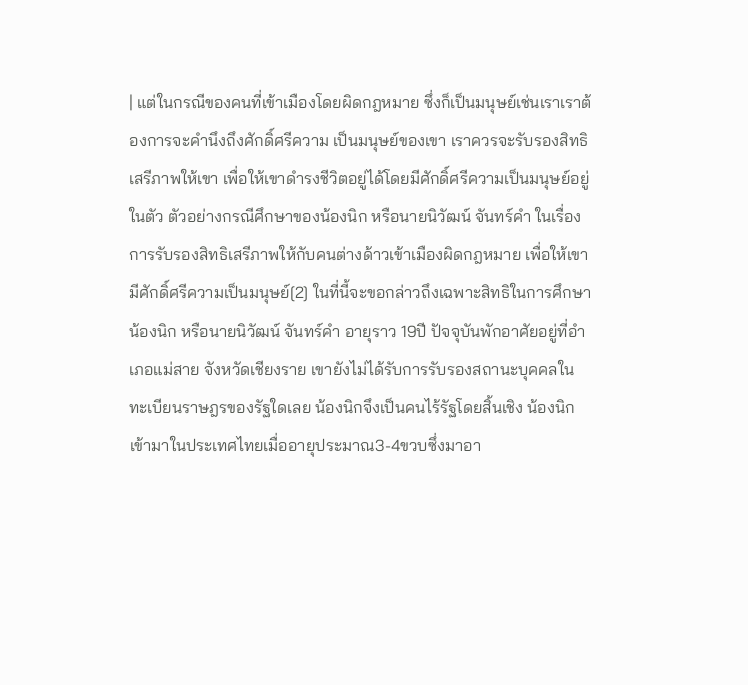| แต่ในกรณีของคนที่เข้าเมืองโดยผิดกฎหมาย ซึ่งก็เป็นมนุษย์เช่นเราเราต้องการจะคำนึงถึงศักดิ์ศรีความ เป็นมนุษย์ของเขา เราควรจะรับรองสิทธิ เสรีภาพให้เขา เพื่อให้เขาดำรงชีวิตอยู่ได้โดยมีศักดิ์ศรีความเป็นมนุษย์อยู่ในตัว ตัวอย่างกรณีศึกษาของน้องนิก หรือนายนิวัฒน์ จันทร์คำ ในเรื่องการรับรองสิทธิเสรีภาพให้กับคนต่างด้าวเข้าเมืองผิดกฎหมาย เพื่อให้เขามีศักดิ์ศรีความเป็นมนุษย์[2] ในที่นี้จะขอกล่าวถึงเฉพาะสิทธิในการศึกษา น้องนิก หรือนายนิวัฒน์ จันทร์คำ อายุราว 19ปี ปัจจุบันพักอาศัยอยู่ที่อำเภอแม่สาย จังหวัดเชียงราย เขายังไม่ได้รับการรับรองสถานะบุคคลในทะเบียนราษฎรของรัฐใดเลย น้องนิกจึงเป็นคนไร้รัฐโดยสิ้นเชิง น้องนิกเข้ามาในประเทศไทยเมื่ออายุประมาณ3-4ขวบซึ่งมาอา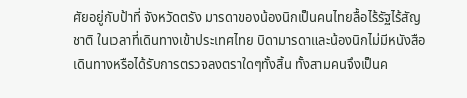ศัยอยู่กับป้าที่ จังหวัดตรัง มารดาของน้องนิกเป็นคนไทยลื้อไร้รัฐไร้สัญชาติ ในเวลาที่เดินทางเข้าประเทศไทย บิดามารดาและน้องนิกไม่มีหนังสือเดินทางหรือได้รับการตรวจลงตราใดๆทั้งสิ้น ทั้งสามคนจึงเป็นค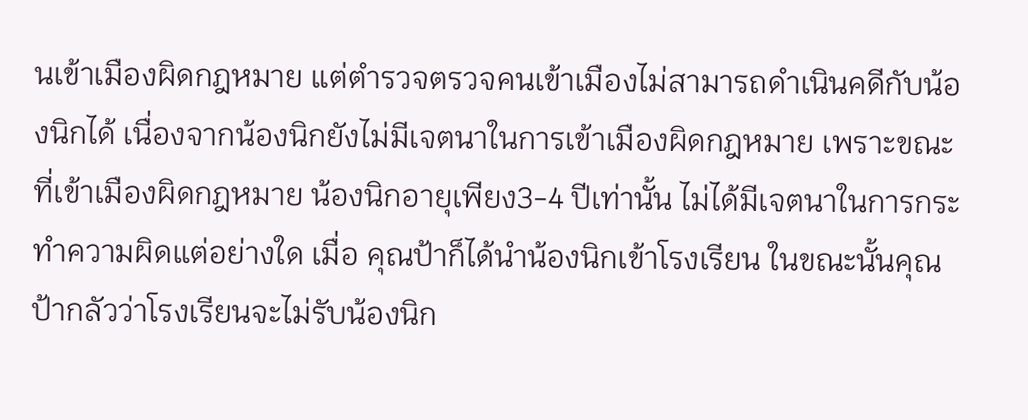นเข้าเมืองผิดกฎหมาย แต่ตำรวจตรวจคนเข้าเมืองไม่สามารถดำเนินคดีกับน้องนิกได้ เนื่องจากน้องนิกยังไม่มีเจตนาในการเข้าเมืองผิดกฎหมาย เพราะขณะที่เข้าเมืองผิดกฎหมาย น้องนิกอายุเพียง3-4 ปีเท่านั้น ไม่ได้มีเจตนาในการกระทำความผิดแต่อย่างใด เมื่อ คุณป้าก็ได้นำน้องนิกเข้าโรงเรียน ในขณะนั้นคุณป้ากลัวว่าโรงเรียนจะไม่รับน้องนิก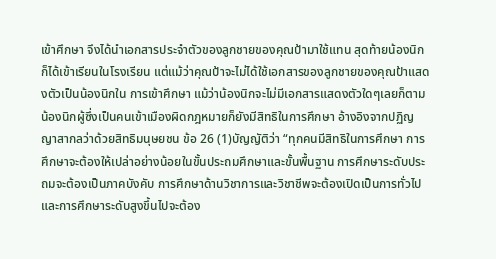เข้าศึกษา จึงได้นำเอกสารประจำตัวของลูกชายของคุณป้ามาใช้แทน สุดท้ายน้องนิกก็ได้เข้าเรียนในโรงเรียน แต่แม้ว่าคุณป้าจะไม่ได้ใช้เอกสารของลูกชายของคุณป้าแสดงตัวเป็นน้องนิกใน การเข้าศึกษา แม้ว่าน้องนิกจะไม่มีเอกสารแสดงตัวใดๆเลยก็ตาม น้องนิกผู้ซึ่งเป็นคนเข้าเมืองผิดกฎหมายก็ยังมีสิทธิในการศึกษา อ้างอิงจากปฏิญญาสากลว่าด้วยสิทธิมนุษยชน ข้อ 26 (1)บัญญัติว่า “ทุกคนมีสิทธิในการศึกษา การศึกษาจะต้องให้เปล่าอย่างน้อยในขั้นประถมศึกษาและขั้นพื้นฐาน การศึกษาระดับประถมจะต้องเป็นภาคบังคับ การศึกษาด้านวิชาการและวิชาชีพจะต้องเปิดเป็นการทั่วไป และการศึกษาระดับสูงขึ้นไปจะต้อง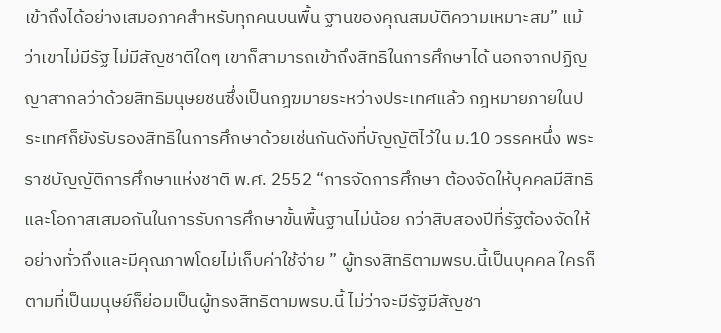เข้าถึงได้อย่างเสมอภาคสําหรับทุกคนบนพื้น ฐานของคุณสมบัติความเหมาะสม” แม้ว่าเขาไม่มีรัฐ ไม่มีสัญชาติใดๆ เขาก็สามารถเข้าถึงสิทธิในการศึกษาได้ นอกจากปฏิญญาสากลว่าด้วยสิทธิมนุษยชนซึ่งเป็นกฎฆมายระหว่างประเทศแล้ว กฎหมายภายในประเทศก็ยังรับรองสิทธิในการศึกษาด้วยเช่นกันดังที่บัญญัติไว้ใน ม.10 วรรคหนึ่ง พระราชบัญญัติการศึกษาแห่งชาติ พ.ศ. 2552 “การจัดการศึกษา ต้องจัดให้บุคคลมีสิทธิและโอกาสเสมอกันในการรับการศึกษาขั้นพื้นฐานไม่น้อย กว่าสิบสองปีที่รัฐต้องจัดให้อย่างทั่วถึงและมีคุณภาพโดยไม่เก็บค่าใช้จ่าย ” ผู้ทรงสิทธิตามพรบ.นี้เป็นบุคคล ใครก็ตามที่เป็นมนุษย์ก็ย่อมเป็นผู้ทรงสิทธิตามพรบ.นี้ ไม่ว่าจะมีรัฐมีสัญชา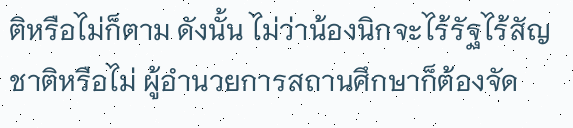ติหรือไม่ก็ตาม ดังนั้น ไม่ว่าน้องนิกจะไร้รัฐไร้สัญชาติหรือไม่ ผู้อำนวยการสถานศึกษาก็ต้องจัด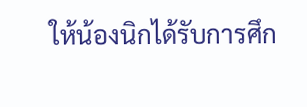ให้น้องนิกได้รับการศึก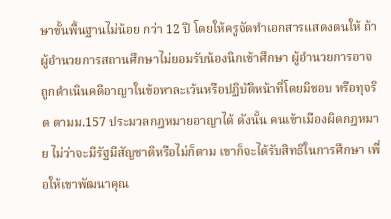ษาขั้นพื้นฐานไม่น้อย กว่า 12 ปี โดยให้ครูจัดทำเอกสารแสดงตนให้ ถ้าผู้อำนวยการสถานศึกษาไม่ยอมรับน้องนิกเข้าศึกษา ผู้อำนวยการอาจถูกดำเนินคดีอาญาในข้อหาละเว้นหรือปฏิบัติหน้าที่โดยมิชอบ หรือทุจริต ตามม.157 ประมวลกฎหมายอาญาได้ ดังนั้น คนเข้าเมืองผิดกฎหมาย ไม่ว่าจะมีรัฐมีสัญชาติหรือไม่ก็ตาม เขาก็จะได้รับสิทธิในการศึกษา เพื่อให้เขาพัฒนาคุณ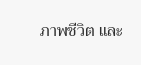ภาพชีวิต และ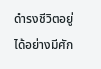ดำรงชีวิตอยู่ได้อย่างมีศัก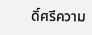ดิ์ศรีความ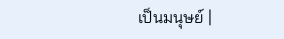เป็นมนุษย์ |